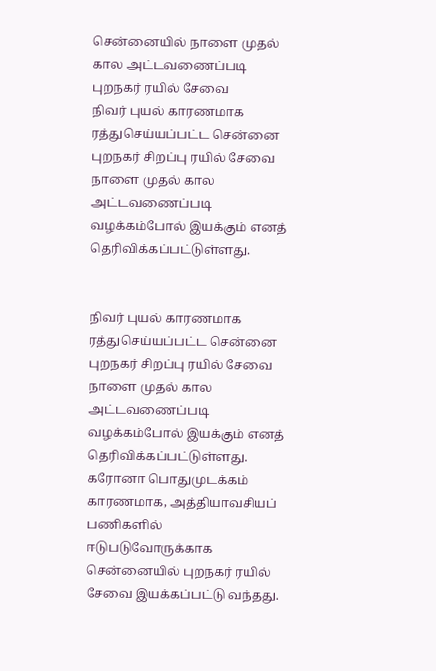சென்னையில் நாளை முதல் கால அட்டவணைப்படி புறநகர் ரயில் சேவை
நிவர் புயல் காரணமாக ரத்துசெய்யப்பட்ட சென்னை புறநகர் சிறப்பு ரயில் சேவை நாளை முதல் கால அட்டவணைப்படி வழக்கம்போல் இயக்கும் எனத் தெரிவிக்கப்பட்டுள்ளது.


நிவர் புயல் காரணமாக ரத்துசெய்யப்பட்ட சென்னை புறநகர் சிறப்பு ரயில் சேவை நாளை முதல் கால அட்டவணைப்படி வழக்கம்போல் இயக்கும் எனத் தெரிவிக்கப்பட்டுள்ளது.
கரோனா பொதுமுடக்கம் காரணமாக, அத்தியாவசியப் பணிகளில் ஈடுபடுவோருக்காக சென்னையில் புறநகர் ரயில் சேவை இயக்கப்பட்டு வந்தது.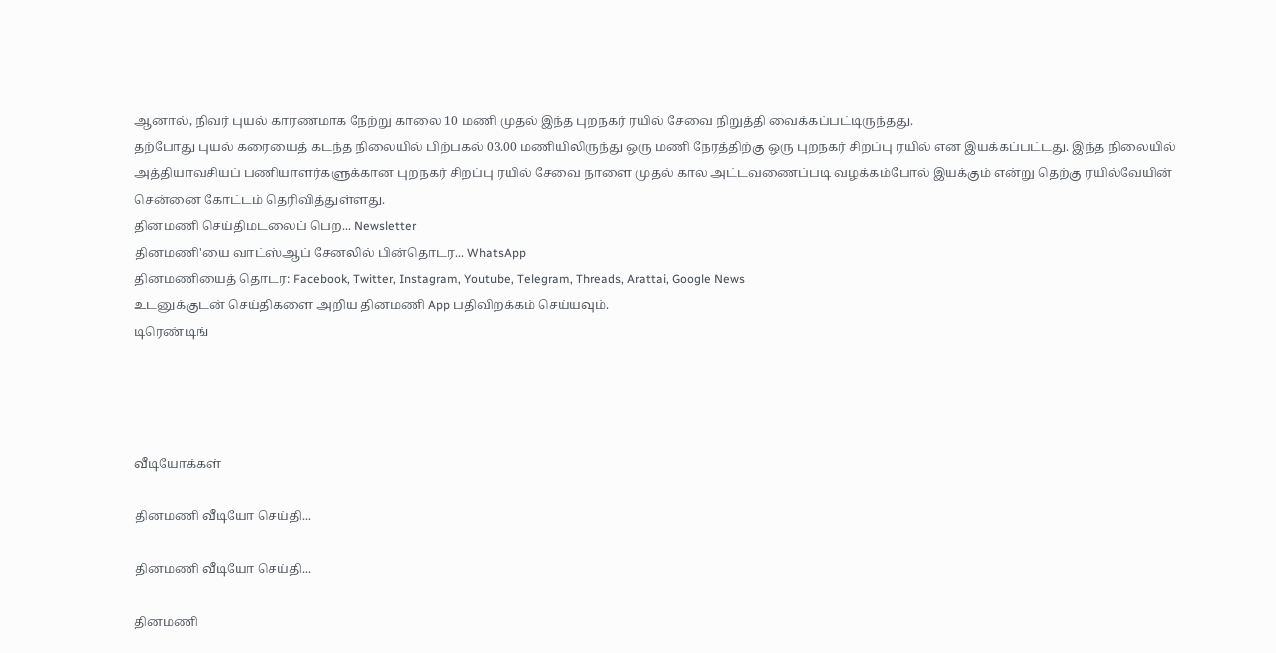ஆனால், நிவர் புயல் காரணமாக நேற்று காலை 10 மணி முதல் இந்த புறநகர் ரயில் சேவை நிறுத்தி வைக்கப்பட்டிருந்தது.
தற்போது புயல் கரையைத் கடந்த நிலையில் பிற்பகல் 03.00 மணியிலிருந்து ஒரு மணி நேரத்திற்கு ஒரு புறநகர் சிறப்பு ரயில் என இயக்கப்பட்டது. இந்த நிலையில் அத்தியாவசியப் பணியாளர்களுக்கான புறநகர் சிறப்பு ரயில் சேவை நாளை முதல் கால அட்டவணைப்படி வழக்கம்போல் இயக்கும் என்று தெற்கு ரயில்வேயின் சென்னை கோட்டம் தெரிவித்துள்ளது.
தினமணி செய்திமடலைப் பெற... Newsletter
தினமணி'யை வாட்ஸ்ஆப் சேனலில் பின்தொடர... WhatsApp
தினமணியைத் தொடர: Facebook, Twitter, Instagram, Youtube, Telegram, Threads, Arattai, Google News
உடனுக்குடன் செய்திகளை அறிய தினமணி App பதிவிறக்கம் செய்யவும்.
டிரெண்டிங்




வீடியோக்கள்

தினமணி வீடியோ செய்தி...

தினமணி வீடியோ செய்தி...

தினமணி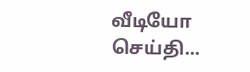வீடியோ செய்தி...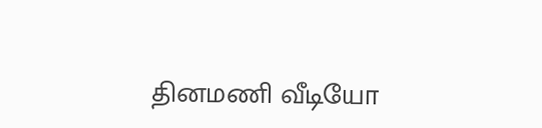தினமணி வீடியோ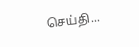செய்தி...